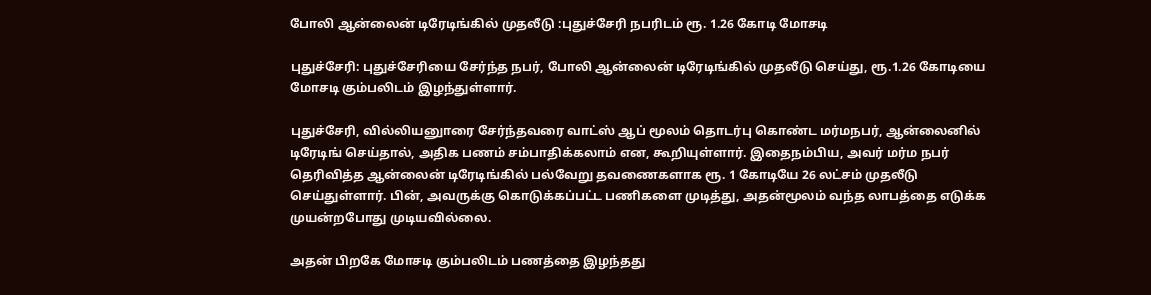போலி ஆன்லைன் டிரேடிங்கில் முதலீடு :புதுச்சேரி நபரிடம் ரூ. 1.26 கோடி மோசடி

புதுச்சேரி: புதுச்சேரியை சேர்ந்த நபர், போலி ஆன்லைன் டிரேடிங்கில் முதலீடு செய்து, ரூ.1.26 கோடியை மோசடி கும்பலிடம் இழந்துள்ளார்.

புதுச்சேரி, வில்லியனுாரை சேர்ந்தவரை வாட்ஸ் ஆப் மூலம் தொடர்பு கொண்ட மர்மநபர், ஆன்லைனில் டிரேடிங் செய்தால், அதிக பணம் சம்பாதிக்கலாம் என, கூறியுள்ளார். இதைநம்பிய, அவர் மர்ம நபர் தெரிவித்த ஆன்லைன் டிரேடிங்கில் பல்வேறு தவணைகளாக ரூ. 1 கோடியே 26 லட்சம் முதலீடு செய்துள்ளார். பின், அவருக்கு கொடுக்கப்பட்ட பணிகளை முடித்து, அதன்மூலம் வந்த லாபத்தை எடுக்க முயன்றபோது முடியவில்லை.

அதன் பிறகே மோசடி கும்பலிடம் பணத்தை இழந்தது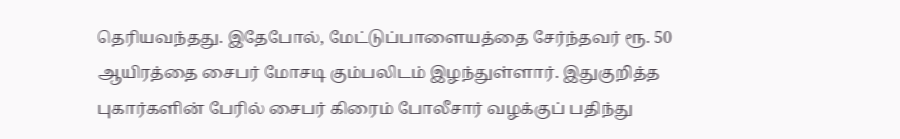தெரியவந்தது. இதேபோல், மேட்டுப்பாளையத்தை சேர்ந்தவர் ரூ. 50 ஆயிரத்தை சைபர் மோசடி கும்பலிடம் இழந்துள்ளார். இதுகுறித்த புகார்களின் பேரில் சைபர் கிரைம் போலீசார் வழக்குப் பதிந்து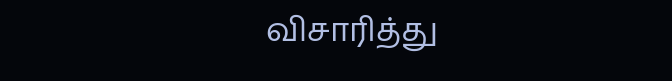விசாரித்து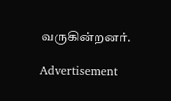வருகின்றனர்.

Advertisement